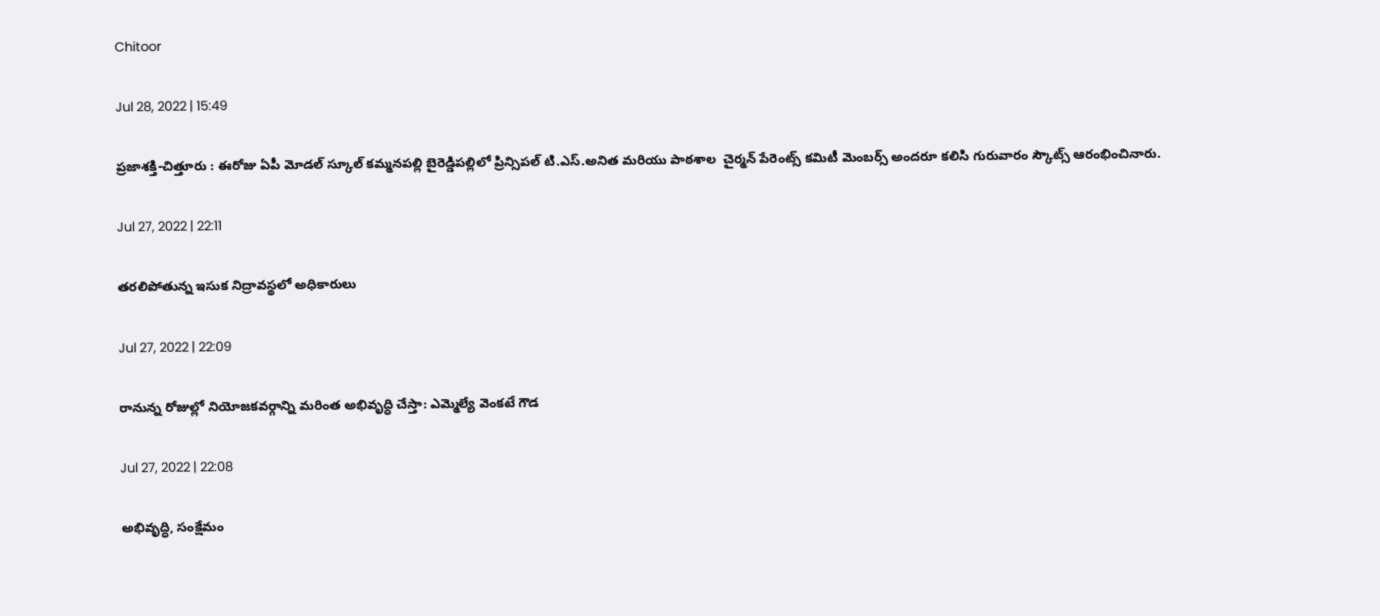Chitoor

Jul 28, 2022 | 15:49

ప్రజాశక్తి-చిత్తూరు : ఈరోజు ఏపీ మోడల్ స్కూల్ కమ్మనపల్లి బైరెడ్డిపల్లిలో ప్రిన్సిపల్ టి.ఎస్.అనిత మరియు పాఠశాల  చైర్మన్ పేరెంట్స్ కమిటీ మెంబర్స్ అందరూ కలిసి గురువారం స్కౌట్స్ ఆరంభించినారు.

Jul 27, 2022 | 22:11

తరలిపోతున్న ఇసుక నిద్రావస్థలో అధికారులు

Jul 27, 2022 | 22:09

రానున్న రోజుల్లో నియోజకవర్గాన్ని మరింత అభివృద్ధి చేస్తా: ఎమ్మెల్యే వెంకటే గౌడ

Jul 27, 2022 | 22:08

అభివృద్ధి, సంక్షేమం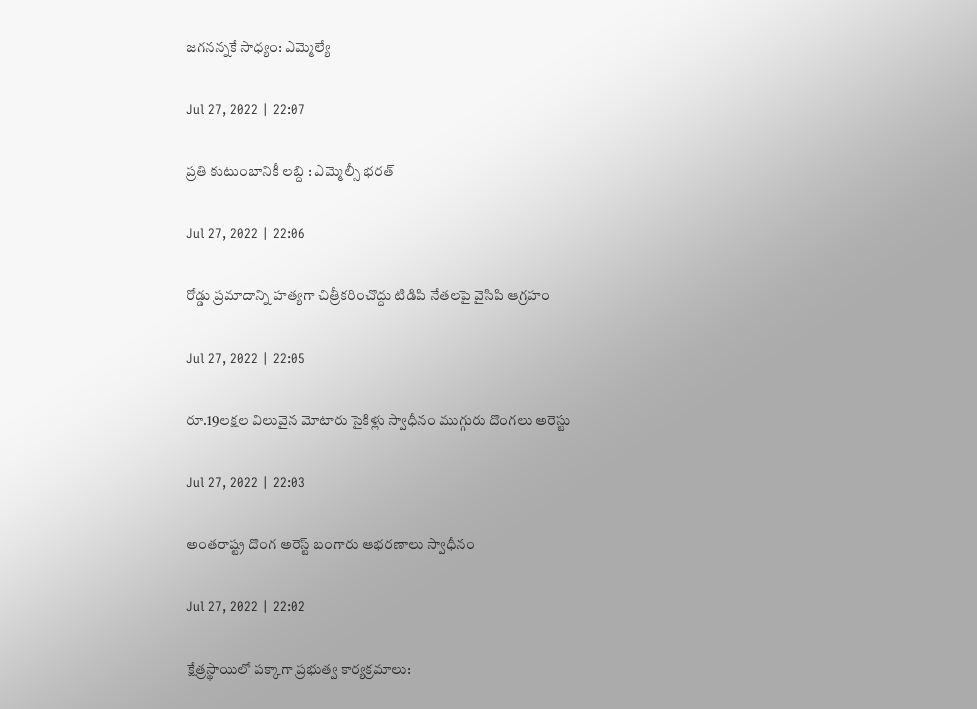జగనన్నకే సాధ్యం: ఎమ్మెల్యే

Jul 27, 2022 | 22:07

ప్రతి కుటుంబానికీ లబ్ది : ఎమ్మెల్సీ భరత్‌

Jul 27, 2022 | 22:06

రోడ్డు ప్రమాదాన్ని హత్యగా చిత్రీకరించొద్దు టిడిపి నేతలపై వైసిపి ఆగ్రహం

Jul 27, 2022 | 22:05

రూ.19లక్షల విలువైన మోటారు సైకిళ్లు స్వాధీనం ముగ్గురు దొంగలు అరెస్టు

Jul 27, 2022 | 22:03

అంతరాష్ట్ర దొంగ అరెస్ట్‌ బంగారు ఆభరణాలు స్వాధీనం

Jul 27, 2022 | 22:02

క్షేత్రస్థాయిలో పక్కాగా ప్రభుత్వ కార్యక్రమాలు: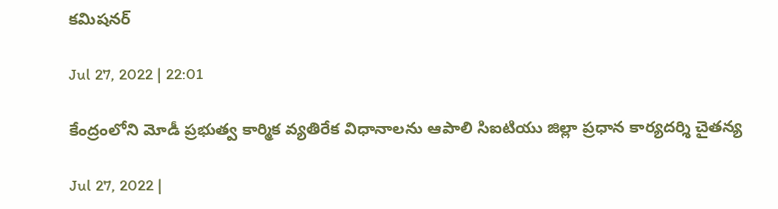కమిషనర్‌

Jul 27, 2022 | 22:01

కేంద్రంలోని మోడీ ప్రభుత్వ కార్మిక వ్యతిరేక విధానాలను ఆపాలి సిఐటియు జిల్లా ప్రధాన కార్యదర్శి చైతన్య

Jul 27, 2022 |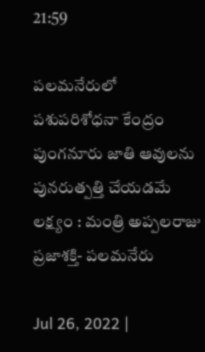21:59

పలమనేరులో పశుపరిశోధనా కేంద్రం పుంగనూరు జాతి ఆవులను పునరుత్పత్తి చేయడమే లక్ష్యం : మంత్రి అప్పలరాజు ప్రజాశక్తి- పలమనేరు

Jul 26, 2022 |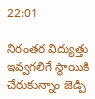22:01

నిరంతర విద్యుత్తు ఇవ్వగలిగే స్థాయికి చేరుకున్నాం జెడ్పి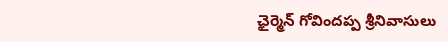ఛైర్మెన్‌ గోవిందప్ప శ్రీనివాసులు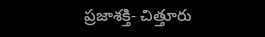ప్రజాశక్తి- చిత్తూరు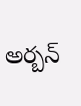అర్బన్‌